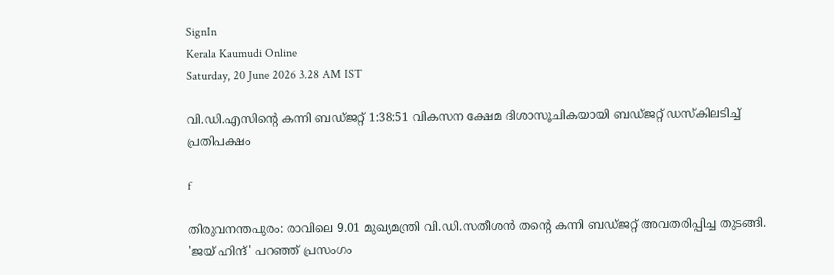SignIn
Kerala Kaumudi Online
Saturday, 20 June 2026 3.28 AM IST

വി.ഡി.എസിന്റെ കന്നി ബഡ്ജറ്റ് 1:38:51 വികസന ക്ഷേമ ദിശാസൂചികയായി ബഡ്ജറ്റ് ഡസ്കിലടിച്ച് പ്രതിപക്ഷം

f

തിരുവനന്തപുരം: രാവിലെ 9.01 മുഖ്യമന്ത്രി വി.ഡി.സതീശൻ തന്റെ കന്നി ബഡ്ജറ്റ് അവതരിപ്പിച്ച തുടങ്ങി. 'ജയ് ഹിന്ദ്' പറഞ്ഞ് പ്രസംഗം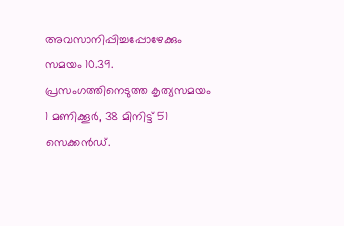അവസാനിപ്പിച്ചപ്പോഴേക്കും സമയം 10.39. പ്രസംഗത്തിനെടുത്ത കൃത്യസമയം 1 മണിക്കൂർ, 38 മിനിട്ട് 51 സെക്കൻഡ്.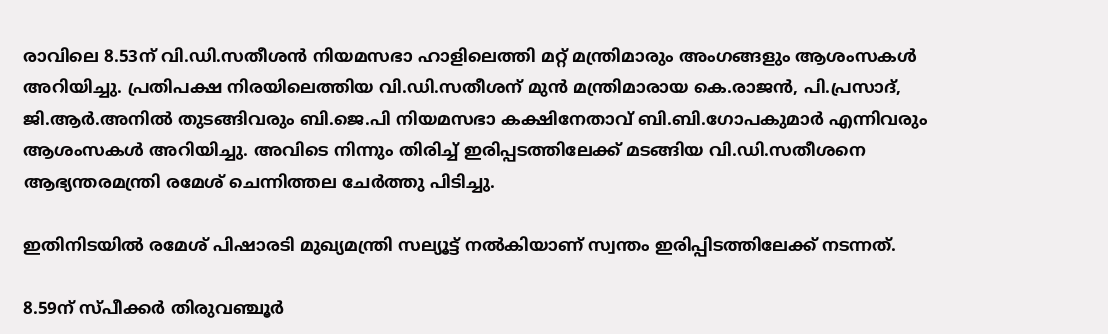രാവിലെ 8.53ന് വി.ഡി.സതീശൻ നിയമസഭാ ഹാളിലെത്തി മറ്റ് മന്ത്രിമാരും അംഗങ്ങളും ആശംസകൾ അറിയിച്ചു. പ്രതിപക്ഷ നിരയിലെത്തിയ വി.ഡി.സതീശന് മുൻ മന്ത്രിമാരായ കെ.രാജൻ, പി.പ്രസാദ്, ജി.ആർ.അനിൽ തുടങ്ങിവരും ബി.ജെ.പി നിയമസഭാ കക്ഷിനേതാവ് ബി.ബി.ഗോപകുമാർ എന്നിവരും ആശംസകൾ അറിയിച്ചു. അവിടെ നിന്നും തിരിച്ച് ഇരിപ്പടത്തിലേക്ക് മടങ്ങിയ വി.ഡി.സതീശനെ ആഭ്യന്തരമന്ത്രി രമേശ് ചെന്നിത്തല ചേർത്തു പിടിച്ചു.

ഇതിനിടയിൽ രമേശ് പിഷാരടി മുഖ്യമന്ത്രി സല്യൂട്ട് നൽകിയാണ് സ്വന്തം ഇരിപ്പിടത്തിലേക്ക് നടന്നത്.

8.59ന് സ്പീക്കർ തിരുവഞ്ചൂർ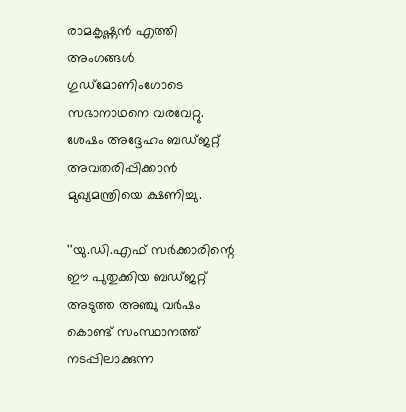രാമകൃഷ്ണൻ എത്തി അംഗങ്ങൾ ഗുഡ്‌മോണിംഗോടെ സഭാനാഥനെ വരവേറ്റു. ശേഷം അദ്ദേഹം ബഡ്ജറ്റ് അവതരിപ്പിക്കാൻ മുഖ്യമന്ത്രിയെ ക്ഷണിച്ചു.

''യു.ഡി.എഫ് സർക്കാരിന്റെ ഈ പുതുക്കിയ ബഡ്ജറ്റ് അടുത്ത അഞ്ചു വർഷം കൊണ്ട് സംസ്ഥാനത്ത് നടപ്പിലാക്കുന്ന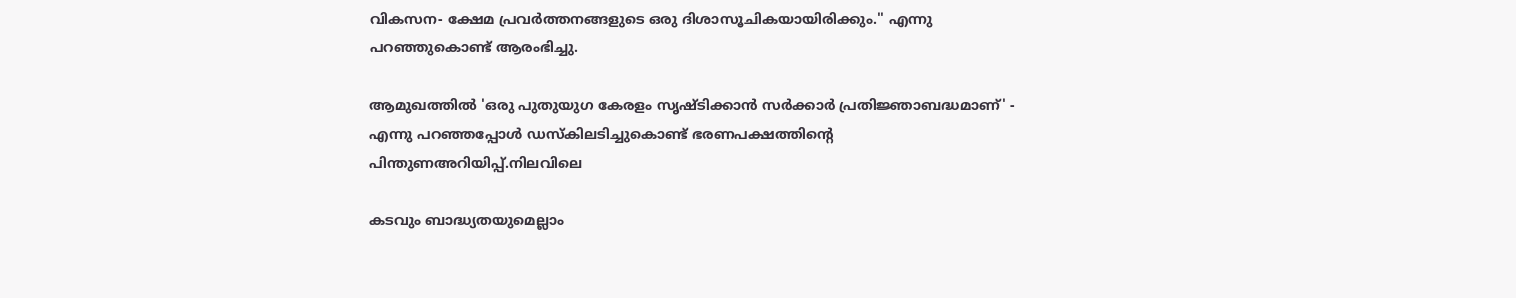വികസന- ക്ഷേമ പ്രവർത്തനങ്ങളുടെ ഒരു ദിശാസൂചികയായിരിക്കും.'' എന്നു പറഞ്ഞുകൊണ്ട് ആരംഭിച്ചു.

ആമുഖത്തിൽ 'ഒരു പുതുയുഗ കേരളം സൃഷ്ടിക്കാൻ സർക്കാർ പ്രതിജ്ഞാബദ്ധമാണ്' - എന്നു പറഞ്ഞപ്പോൾ ഡസ്കിലടിച്ചുകൊണ്ട് ഭരണപക്ഷത്തിന്റെ പിന്തുണഅറിയിപ്പ്.നിലവിലെ

കടവും ബാദ്ധ്യതയുമെല്ലാം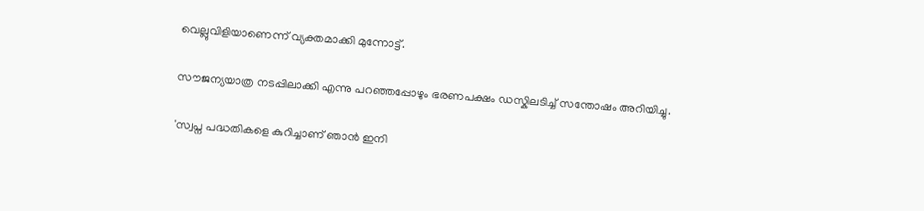വെല്ലുവിളിയാണെന്ന് വ്യക്തമാക്കി മുന്നോട്ട്.

സൗജന്യയാത്ര നടപ്പിലാക്കി എന്നു പറഞ്ഞപ്പോഴും ഭരണപക്ഷം ഡസ്കിലടിച്ച് സന്തോഷം അറിയിച്ചു.

'സ്വപ്ന പദ്ധതികളെ കുറിച്ചാണ് ഞാൻ ഇനി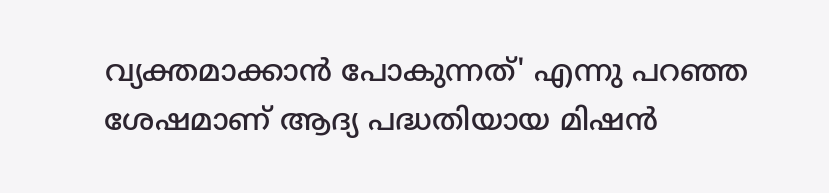വ്യക്തമാക്കാൻ പോകുന്നത്' എന്നു പറ‌ഞ്ഞ ശേഷമാണ് ആദ്യ പദ്ധതിയായ മിഷൻ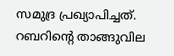സമുദ്ര പ്രഖ്യാപിച്ചത്. റബറിന്റെ താങ്ങുവില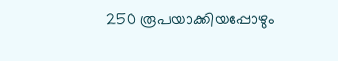250 രൂപയാക്കിയപ്പോഴും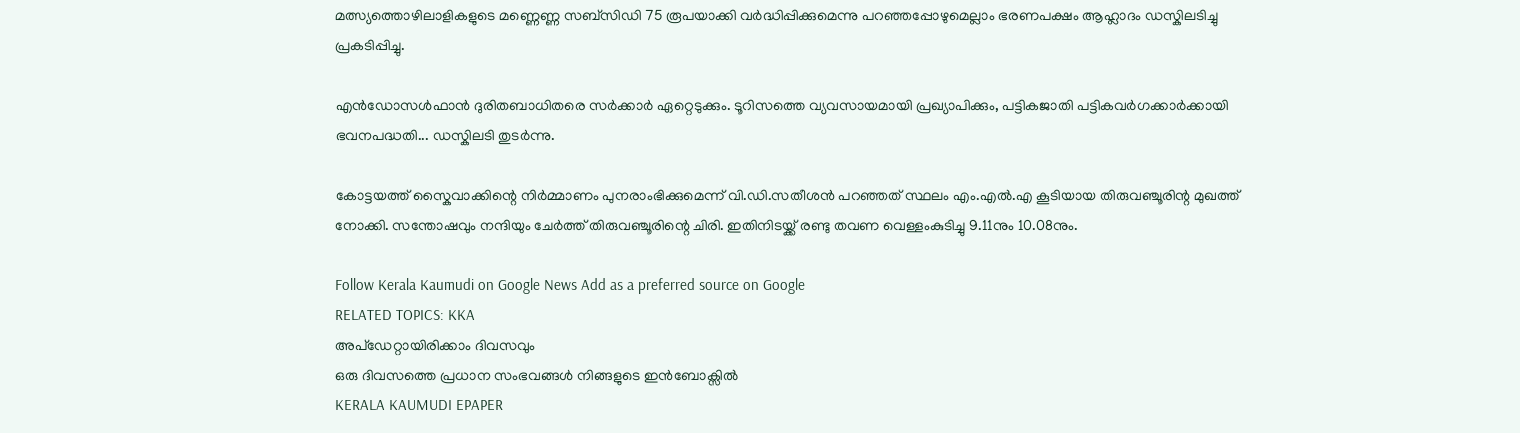മത്സ്യത്തൊഴിലാളികളുടെ മണ്ണെണ്ണ സബ്സിഡി 75 രൂപയാക്കി വർദ്ധിപ്പിക്കുമെന്നു പറഞ്ഞപ്പോഴുമെല്ലാം ഭരണപക്ഷം ആഹ്ലാദം ഡസ്കിലടിച്ചു പ്രകടിപ്പിച്ചു.

എൻ‌ഡോസൾഫാൻ ദുരിതബാധിതരെ സർക്കാർ ഏറ്റെടുക്കും. ടൂറിസത്തെ വ്യവസായമായി പ്രഖ്യാപിക്കും, പട്ടികജാതി പട്ടികവർഗക്കാർക്കായി ഭവനപദ്ധതി... ഡസ്കിലടി തുടർന്നു.

കോട്ടയത്ത് സ്കൈവാക്കിന്റെ നിർമ്മാണം പുനരാംഭിക്കുമെന്ന് വി.ഡി.സതീശൻ പറ‌ഞ്ഞത് സ്ഥലം എം.എൽ.എ കൂടിയായ തിരുവ‌ഞ്ചൂരിന്റ മുഖത്ത് നോക്കി. സന്തോഷവും നന്ദിയും ചേർത്ത് തിരുവഞ്ചൂരിന്റെ ചിരി. ഇതിനിടയ്ക്ക് രണ്ടു തവണ വെള്ളംകുടിച്ചു 9.11നും 10.08നും.

Follow Kerala Kaumudi on Google News Add as a preferred source on Google
RELATED TOPICS: KKA
അപ്ഡേറ്റായിരിക്കാം ദിവസവും
ഒരു ദിവസത്തെ പ്രധാന സംഭവങ്ങൾ നിങ്ങളുടെ ഇൻബോക്സിൽ
KERALA KAUMUDI EPAPER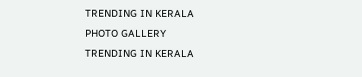TRENDING IN KERALA
PHOTO GALLERY
TRENDING IN KERALA